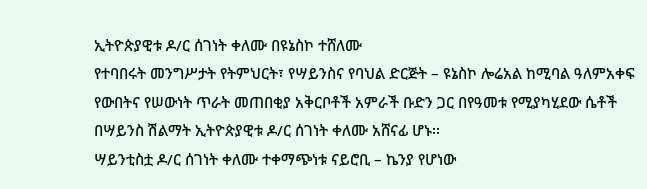ኢትዮጵያዊቱ ዶ/ር ሰገነት ቀለሙ በዩኔስኮ ተሸለሙ
የተባበሩት መንግሥታት የትምህርት፣ የሣይንስና የባህል ድርጅት – ዩኔስኮ ሎሬአል ከሚባል ዓለምአቀፍ የውበትና የሠውነት ጥራት መጠበቂያ አቅርቦቶች አምራች ቡድን ጋር በየዓመቱ የሚያካሂደው ሴቶች በሣይንስ ሽልማት ኢትዮጵያዊቱ ዶ/ር ሰገነት ቀለሙ አሸናፊ ሆኑ፡፡
ሣይንቲስቷ ዶ/ር ሰገነት ቀለሙ ተቀማጭነቱ ናይሮቢ – ኬንያ የሆነው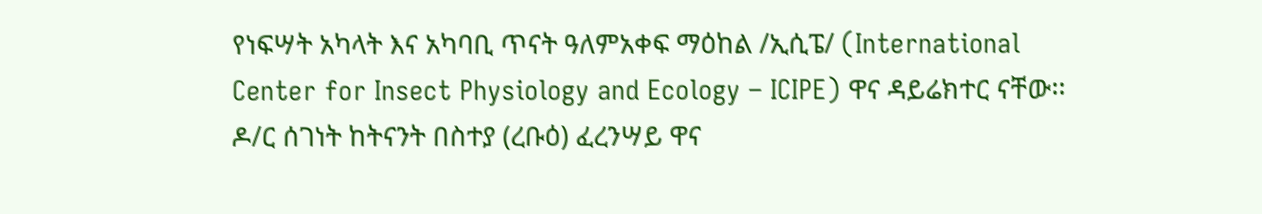የነፍሣት አካላት እና አካባቢ ጥናት ዓለምአቀፍ ማዕከል /ኢሲፔ/ (International Center for Insect Physiology and Ecology – ICIPE) ዋና ዳይሬክተር ናቸው፡፡
ዶ/ር ሰገነት ከትናንት በስተያ (ረቡዕ) ፈረንሣይ ዋና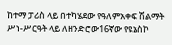ከተማ ፓሪስ ላይ በተካሄደው የዓለምአቀፍ ሽልማት ሥነ-ሥርዓት ላይ ለዘንድሮው16ኛው የዩኔስኮ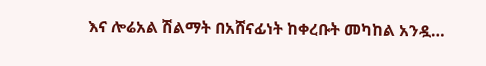እና ሎሬአል ሽልማት በአሸናፊነት ከቀረቡት መካከል አንዷ…